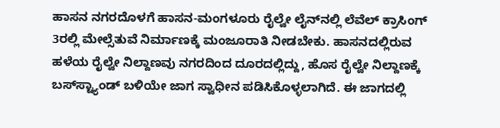ಹಾಸನ ನಗರದೊಳಗೆ ಹಾಸನ-ಮಂಗಳೂರು ರೈಲ್ವೇ ಲೈನ್‌ನಲ್ಲಿ ಲೆವೆಲ್ ಕ್ರಾಸಿಂಗ್ 3ರಲ್ಲಿ ಮೇಲ್ಸೆತುವೆ ನಿರ್ಮಾಣಕ್ಕೆ ಮಂಜೂರಾತಿ ನೀಡಬೇಕು. ಹಾಸನದಲ್ಲಿರುವ ಹಳೆಯ ರೈಲ್ವೇ ನಿಲ್ದಾಣವು ನಗರದಿಂದ ದೂರದಲ್ಲಿದ್ದು, ಹೊಸ ರೈಲ್ವೇ ನಿಲ್ದಾಣಕ್ಕೆ ಬಸ್‌ಸ್ಟ್ಯಾಂಡ್ ಬಳಿಯೇ ಜಾಗ ಸ್ವಾಧೀನ ಪಡಿಸಿಕೊಳ್ಳಲಾಗಿದೆ. ಈ ಜಾಗದಲ್ಲಿ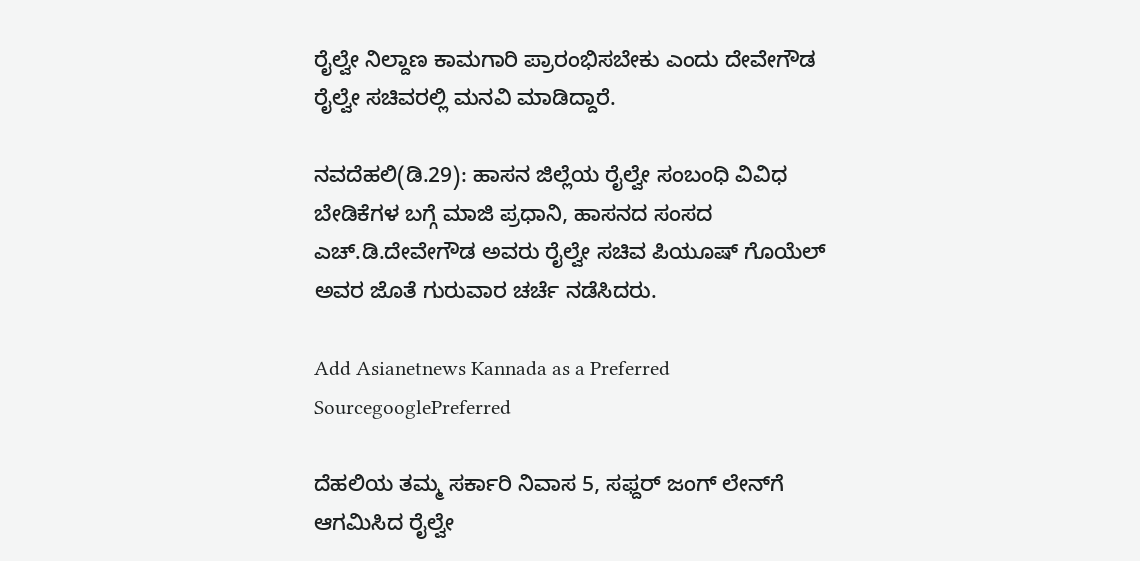ರೈಲ್ವೇ ನಿಲ್ದಾಣ ಕಾಮಗಾರಿ ಪ್ರಾರಂಭಿಸಬೇಕು ಎಂದು ದೇವೇಗೌಡ ರೈಲ್ವೇ ಸಚಿವರಲ್ಲಿ ಮನವಿ ಮಾಡಿದ್ದಾರೆ.

ನವದೆಹಲಿ(ಡಿ.29): ಹಾಸನ ಜಿಲ್ಲೆಯ ರೈಲ್ವೇ ಸಂಬಂಧಿ ವಿವಿಧ ಬೇಡಿಕೆಗಳ ಬಗ್ಗೆ ಮಾಜಿ ಪ್ರಧಾನಿ, ಹಾಸನದ ಸಂಸದ ಎಚ್.ಡಿ.ದೇವೇಗೌಡ ಅವರು ರೈಲ್ವೇ ಸಚಿವ ಪಿಯೂಷ್ ಗೊಯೆಲ್ ಅವರ ಜೊತೆ ಗುರುವಾರ ಚರ್ಚೆ ನಡೆಸಿದರು.

Add Asianetnews Kannada as a Preferred SourcegooglePreferred

ದೆಹಲಿಯ ತಮ್ಮ ಸರ್ಕಾರಿ ನಿವಾಸ 5, ಸಫ್ದರ್ ಜಂಗ್ ಲೇನ್‌ಗೆ ಆಗಮಿಸಿದ ರೈಲ್ವೇ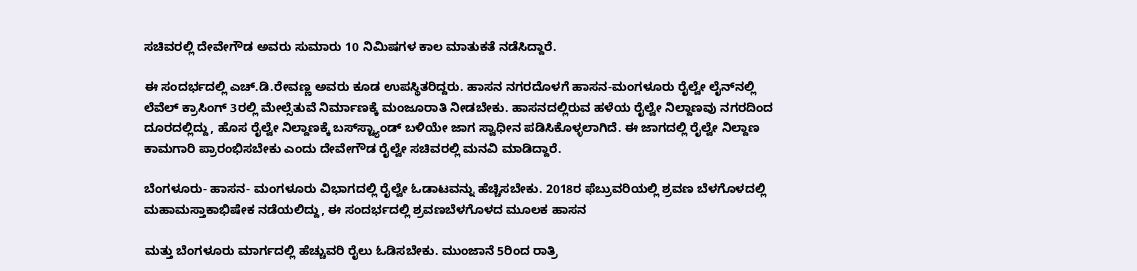ಸಚಿವರಲ್ಲಿ ದೇವೇಗೌಡ ಅವರು ಸುಮಾರು 10 ನಿಮಿಷಗಳ ಕಾಲ ಮಾತುಕತೆ ನಡೆಸಿದ್ದಾರೆ.

ಈ ಸಂದರ್ಭದಲ್ಲಿ ಎಚ್.ಡಿ.ರೇವಣ್ಣ ಅವರು ಕೂಡ ಉಪಸ್ಥಿತರಿದ್ದರು. ಹಾಸನ ನಗರದೊಳಗೆ ಹಾಸನ-ಮಂಗಳೂರು ರೈಲ್ವೇ ಲೈನ್‌ನಲ್ಲಿ ಲೆವೆಲ್ ಕ್ರಾಸಿಂಗ್ 3ರಲ್ಲಿ ಮೇಲ್ಸೆತುವೆ ನಿರ್ಮಾಣಕ್ಕೆ ಮಂಜೂರಾತಿ ನೀಡಬೇಕು. ಹಾಸನದಲ್ಲಿರುವ ಹಳೆಯ ರೈಲ್ವೇ ನಿಲ್ದಾಣವು ನಗರದಿಂದ ದೂರದಲ್ಲಿದ್ದು, ಹೊಸ ರೈಲ್ವೇ ನಿಲ್ದಾಣಕ್ಕೆ ಬಸ್‌ಸ್ಟ್ಯಾಂಡ್ ಬಳಿಯೇ ಜಾಗ ಸ್ವಾಧೀನ ಪಡಿಸಿಕೊಳ್ಳಲಾಗಿದೆ. ಈ ಜಾಗದಲ್ಲಿ ರೈಲ್ವೇ ನಿಲ್ದಾಣ ಕಾಮಗಾರಿ ಪ್ರಾರಂಭಿಸಬೇಕು ಎಂದು ದೇವೇಗೌಡ ರೈಲ್ವೇ ಸಚಿವರಲ್ಲಿ ಮನವಿ ಮಾಡಿದ್ದಾರೆ.

ಬೆಂಗಳೂರು- ಹಾಸನ- ಮಂಗಳೂರು ವಿಭಾಗದಲ್ಲಿ ರೈಲ್ವೇ ಓಡಾಟವನ್ನು ಹೆಚ್ಚಿಸಬೇಕು. 2018ರ ಫೆಬ್ರುವರಿಯಲ್ಲಿ ಶ್ರವಣ ಬೆಳಗೊಳದಲ್ಲಿ ಮಹಾಮಸ್ತಾಕಾಭಿಷೇಕ ನಡೆಯಲಿದ್ದು, ಈ ಸಂದರ್ಭದಲ್ಲಿ ಶ್ರವಣಬೆಳಗೊಳದ ಮೂಲಕ ಹಾಸನ

ಮತ್ತು ಬೆಂಗಳೂರು ಮಾರ್ಗದಲ್ಲಿ ಹೆಚ್ಚುವರಿ ರೈಲು ಓಡಿಸಬೇಕು. ಮುಂಜಾನೆ 5ರಿಂದ ರಾತ್ರಿ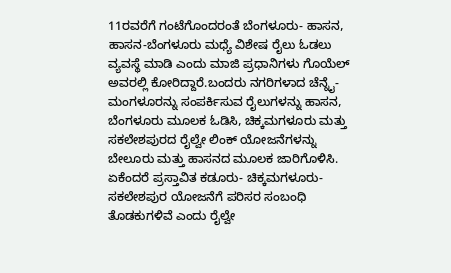11ರವರೆಗೆ ಗಂಟೆಗೊಂದರಂತೆ ಬೆಂಗಳೂರು- ಹಾಸನ, ಹಾಸನ-ಬೆಂಗಳೂರು ಮಧ್ಯೆ ವಿಶೇಷ ರೈಲು ಓಡಲು ವ್ಯವಸ್ಥೆ ಮಾಡಿ ಎಂದು ಮಾಜಿ ಪ್ರಧಾನಿಗಳು ಗೊಯೆಲ್ ಅವರಲ್ಲಿ ಕೋರಿದ್ದಾರೆ.ಬಂದರು ನಗರಿಗಳಾದ ಚೆನ್ನೈ-ಮಂಗಳೂರನ್ನು ಸಂಪರ್ಕಿಸುವ ರೈಲುಗಳನ್ನು ಹಾಸನ, ಬೆಂಗಳೂರು ಮೂಲಕ ಓಡಿಸಿ, ಚಿಕ್ಕಮಗಳೂರು ಮತ್ತು ಸಕಲೇಶಪುರದ ರೈಲ್ವೇ ಲಿಂಕ್ ಯೋಜನೆಗಳನ್ನು ಬೇಲೂರು ಮತ್ತು ಹಾಸನದ ಮೂಲಕ ಜಾರಿಗೊಳಿಸಿ. ಏಕೆಂದರೆ ಪ್ರಸ್ತಾವಿತ ಕಡೂರು- ಚಿಕ್ಕಮಗಳೂರು- ಸಕಲೇಶಪುರ ಯೋಜನೆಗೆ ಪರಿಸರ ಸಂಬಂಧಿ ತೊಡಕುಗಳಿವೆ ಎಂದು ರೈಲ್ವೇ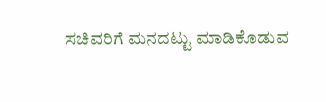ಸಚಿವರಿಗೆ ಮನದಟ್ಟು ಮಾಡಿಕೊಡುವ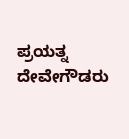ಪ್ರಯತ್ನ ದೇವೇಗೌಡರು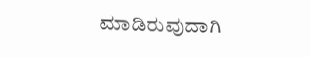ಮಾಡಿರುವುದಾಗಿ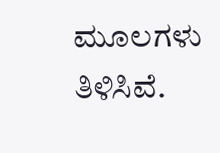ಮೂಲಗಳು ತಿಳಿಸಿವೆ.